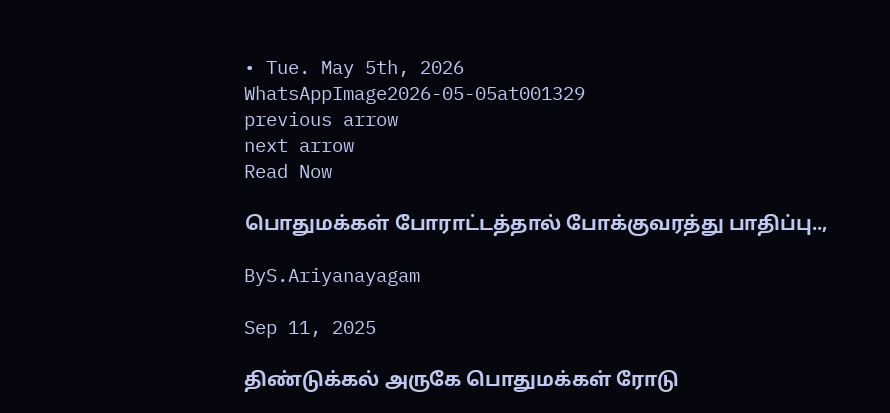• Tue. May 5th, 2026
WhatsAppImage2026-05-05at001329
previous arrow
next arrow
Read Now

பொதுமக்கள் போராட்டத்தால் போக்குவரத்து பாதிப்பு..,

ByS.Ariyanayagam

Sep 11, 2025

திண்டுக்கல் அருகே பொதுமக்கள் ரோடு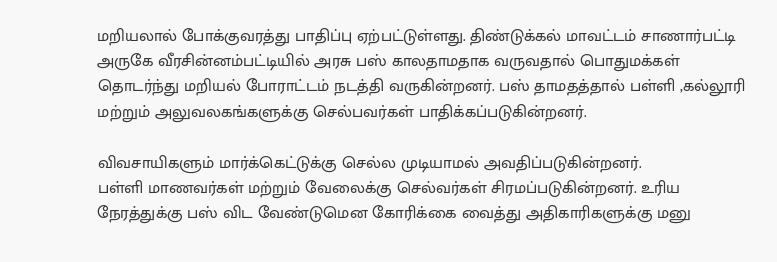மறியலால் போக்குவரத்து பாதிப்பு ஏற்பட்டுள்ளது. திண்டுக்கல் மாவட்டம் சாணார்பட்டி அருகே வீரசின்னம்பட்டியில் அரசு பஸ் காலதாமதாக வருவதால் பொதுமக்கள் தொடர்ந்து மறியல் போராட்டம் நடத்தி வருகின்றனர். பஸ் தாமதத்தால் பள்ளி ,கல்லூரி மற்றும் அலுவலகங்களுக்கு செல்பவர்கள் பாதிக்கப்படுகின்றனர்.

விவசாயிகளும் மார்க்கெட்டுக்கு செல்ல முடியாமல் அவதிப்படுகின்றனர்.
பள்ளி மாணவர்கள் மற்றும் வேலைக்கு செல்வர்கள் சிரமப்படுகின்றனர். உரிய நேரத்துக்கு பஸ் விட வேண்டுமென கோரிக்கை வைத்து அதிகாரிகளுக்கு மனு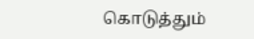கொடுத்தும்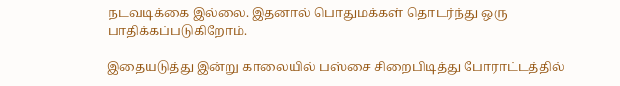நடவடிக்கை இல்லை. இதனால் பொதுமக்கள் தொடர்ந்து ஒரு பாதிக்கப்படுகிறோம்.

இதையடுத்து இன்று காலையில் பஸ்சை சிறைபிடித்து போராட்டத்தில்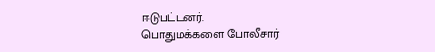ஈடுபட்டனர்.
பொதுமக்களை போலீசார்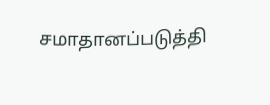சமாதானப்படுத்தி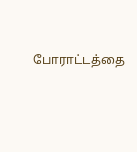போராட்டத்தை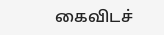கைவிடச்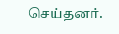செய்தனர்.